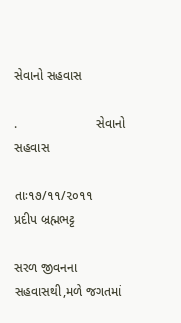સેવાનો સહવાસ

.                      સેવાનો સહવાસ

તાઃ૧૭/૧૧/૨૦૧૧                      પ્રદીપ બ્રહ્મભટ્ટ

સરળ જીવનના સહવાસથી,મળે જગતમાં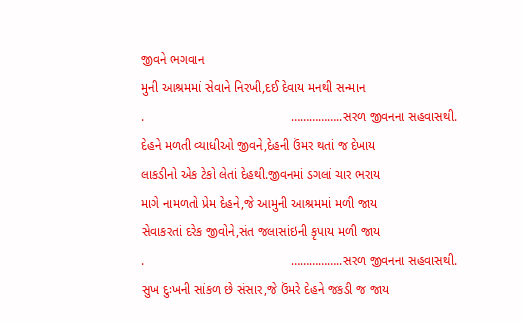જીવને ભગવાન
મુની આશ્રમમાં સેવાને નિરખી,દઈ દેવાય મનથી સન્માન
.                                         ……………..સરળ જીવનના સહવાસથી.
દેહને મળતી વ્યાધીઓ જીવને,દેહની ઉંમર થતાં જ દેખાય
લાકડીનો એક ટેકો લેતાં દેહથી.જીવનમાં ડગલાં ચાર ભરાય
માગે નામળતો પ્રેમ દેહને,જે આમુની આશ્રમમાં મળી જાય
સેવાકરતાં દરેક જીવોને,સંત જલાસાંઇની કૃપાય મળી જાય
.                                         ……………..સરળ જીવનના સહવાસથી.
સુખ દુઃખની સાંકળ છે સંસાર,જે ઉંમરે દેહને જકડી જ જાય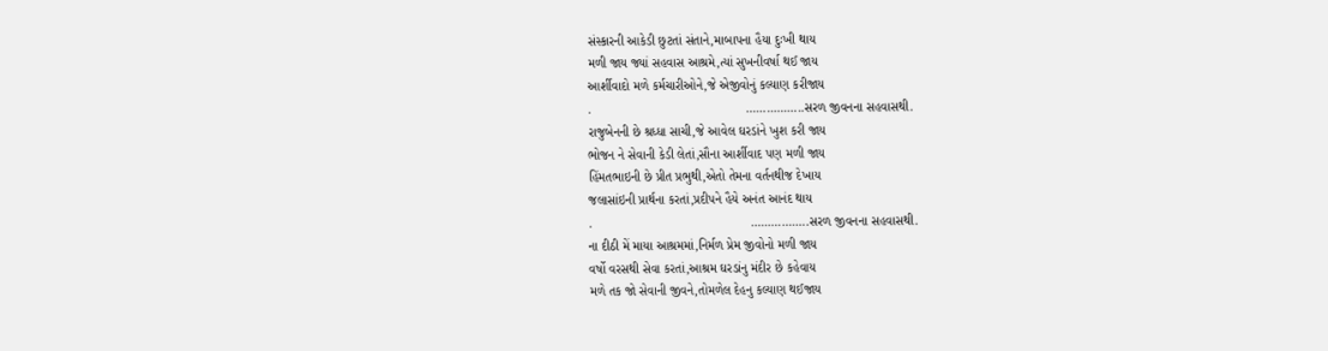સંસ્કારની આકેડી છુટતાં સંતાને,માબાપના હૈયા દુઃખી થાય
મળી જાય જ્યાં સહવાસ આશ્રમે,ત્યાં સુખનીવર્ષા થઈ જાય
આર્શીવાદો મળે કર્મચારીઓને,જે એજીવોનું કલ્યાણ કરીજાય
.                                           ……………..સરળ જીવનના સહવાસથી.
રાજુબેનની છે શ્રધ્ધા સાચી,જે આવેલ ઘરડાંને ખુશ કરી જાય
ભોજન ને સેવાની કેડી લેતાં,સૌના આર્શીવાદ પણ મળી જાય
હિંમતભાઇની છે પ્રીત પ્રભુથી,એતો તેમના વર્તનથીજ દેખાય
જલાસાંઇની પ્રાર્થના કરતાં,પ્રદીપને હૈયે અનંત આનંદ થાય
.                                            ……………..સરળ જીવનના સહવાસથી.
ના દીઠી મેં માયા આશ્રમમાં,નિર્મળ પ્રેમ જીવોનો મળી જાય
વર્ષો વરસથી સેવા કરતાં,આશ્રમ ઘરડાંનુ મંદીર છે કહેવાય
મળે તક જો સેવાની જીવને,તોમળેલ દેહનુ કલ્યાણ થઈજાય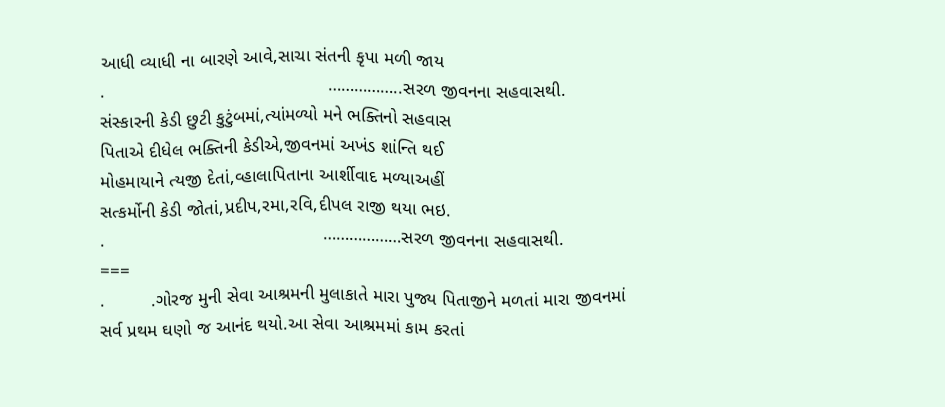આધી વ્યાધી ના બારણે આવે,સાચા સંતની કૃપા મળી જાય
.                                            ……………..સરળ જીવનના સહવાસથી.
સંસ્કારની કેડી છુટી કુટુંબમાં,ત્યાંમળ્યો મને ભક્તિનો સહવાસ
પિતાએ દીધેલ ભક્તિની કેડીએ,જીવનમાં અખંડ શાંન્તિ થઈ
મોહમાયાને ત્યજી દેતાં,વ્હાલાપિતાના આર્શીવાદ મળ્યાઅહીં
સત્કર્મોની કેડી જોતાં,પ્રદીપ,રમા,રવિ,દીપલ રાજી થયા ભઇ.
.                                           ………………સરળ જીવનના સહવાસથી.
===
.         .ગોરજ મુની સેવા આશ્રમની મુલાકાતે મારા પુજ્ય પિતાજીને મળતાં મારા જીવનમાં
સર્વ પ્રથમ ઘણો જ આનંદ થયો.આ સેવા આશ્રમમાં કામ કરતાં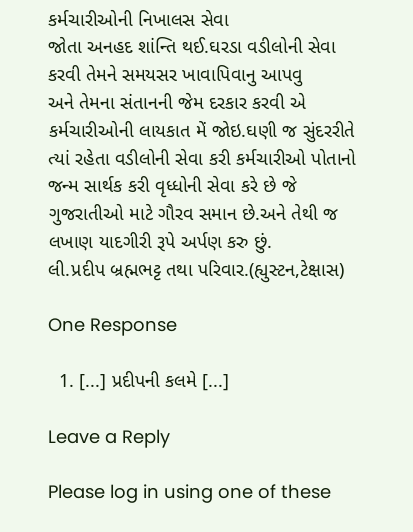કર્મચારીઓની નિખાલસ સેવા
જોતા અનહદ શાંન્તિ થઈ.ઘરડા વડીલોની સેવા કરવી તેમને સમયસર ખાવાપિવાનુ આપવુ
અને તેમના સંતાનની જેમ દરકાર કરવી એ કર્મચારીઓની લાયકાત મેં જોઇ.ઘણી જ સુંદરરીતે
ત્યાં રહેતા વડીલોની સેવા કરી કર્મચારીઓ પોતાનો જન્મ સાર્થક કરી વૃધ્ધોની સેવા કરે છે જે
ગુજરાતીઓ માટે ગૌરવ સમાન છે.અને તેથી જ લખાણ યાદગીરી રૂપે અર્પણ કરુ છું.
લી.પ્રદીપ બ્રહ્મભટ્ટ તથા પરિવાર.(હ્યુસ્ટન,ટેક્ષાસ)

One Response

  1. [...] પ્રદીપની કલમે [...]

Leave a Reply

Please log in using one of these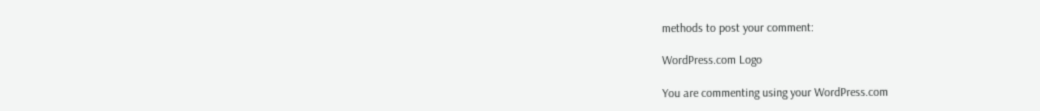methods to post your comment:

WordPress.com Logo

You are commenting using your WordPress.com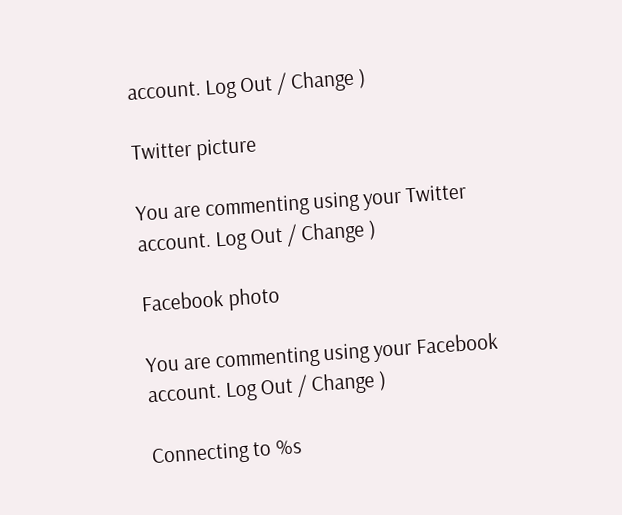account. Log Out / Change )

Twitter picture

You are commenting using your Twitter account. Log Out / Change )

Facebook photo

You are commenting using your Facebook account. Log Out / Change )

Connecting to %s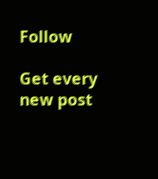Follow

Get every new post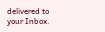delivered to your Inbox.